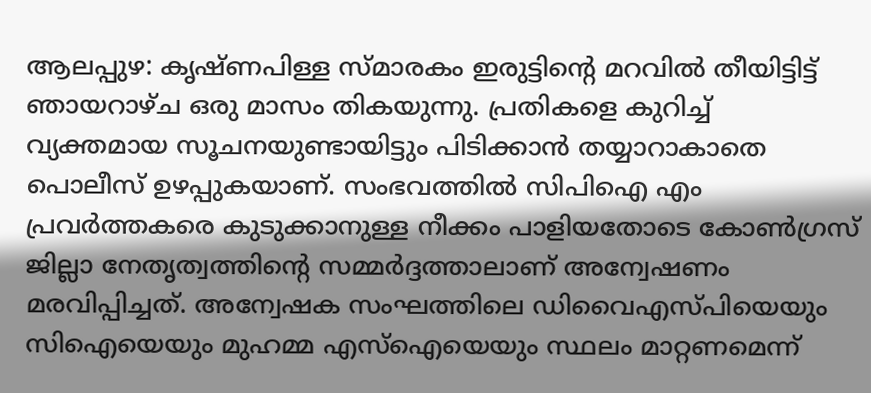ആലപ്പുഴ: കൃഷ്ണപിള്ള സ്മാരകം ഇരുട്ടിന്റെ മറവിൽ തീയിട്ടിട്ട് ഞായറാഴ്ച ഒരു മാസം തികയുന്നു. പ്രതികളെ കുറിച്ച് വ്യക്തമായ സൂചനയുണ്ടായിട്ടും പിടിക്കാൻ തയ്യാറാകാതെ പൊലീസ് ഉഴപ്പുകയാണ്. സംഭവത്തിൽ സിപിഐ എം പ്രവർത്തകരെ കുടുക്കാനുള്ള നീക്കം പാളിയതോടെ കോൺഗ്രസ് ജില്ലാ നേതൃത്വത്തിന്റെ സമ്മർദ്ദത്താലാണ് അന്വേഷണം മരവിപ്പിച്ചത്. അന്വേഷക സംഘത്തിലെ ഡിവൈഎസ്പിയെയും സിഐയെയും മുഹമ്മ എസ്ഐയെയും സ്ഥലം മാറ്റണമെന്ന്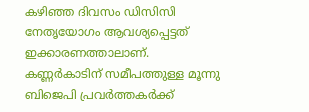കഴിഞ്ഞ ദിവസം ഡിസിസി നേതൃയോഗം ആവശ്യപ്പെട്ടത് ഇക്കാരണത്താലാണ്.
കണ്ണർകാടിന് സമീപത്തുള്ള മൂന്നു ബിജെപി പ്രവർത്തകർക്ക്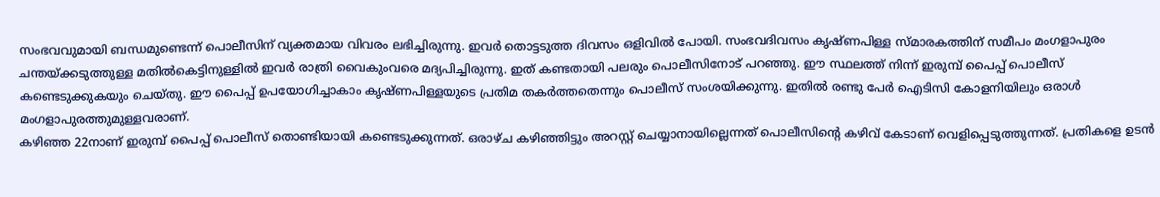സംഭവവുമായി ബന്ധമുണ്ടെന്ന് പൊലീസിന് വ്യക്തമായ വിവരം ലഭിച്ചിരുന്നു. ഇവർ തൊട്ടടുത്ത ദിവസം ഒളിവിൽ പോയി. സംഭവദിവസം കൃഷ്ണപിള്ള സ്മാരകത്തിന് സമീപം മംഗളാപുരം ചന്തയ്ക്കടുത്തുള്ള മതിൽകെട്ടിനുള്ളിൽ ഇവർ രാത്രി വൈകുംവരെ മദ്യപിച്ചിരുന്നു. ഇത് കണ്ടതായി പലരും പൊലീസിനോട് പറഞ്ഞു. ഈ സ്ഥലത്ത് നിന്ന് ഇരുമ്പ് പൈപ്പ് പൊലീസ് കണ്ടെടുക്കുകയും ചെയ്തു. ഈ പൈപ്പ് ഉപയോഗിച്ചാകാം കൃഷ്ണപിള്ളയുടെ പ്രതിമ തകർത്തതെന്നും പൊലീസ് സംശയിക്കുന്നു. ഇതിൽ രണ്ടു പേർ ഐടിസി കോളനിയിലും ഒരാൾ മംഗളാപുരത്തുമുള്ളവരാണ്.
കഴിഞ്ഞ 22നാണ് ഇരുമ്പ് പൈപ്പ് പൊലീസ് തൊണ്ടിയായി കണ്ടെടുക്കുന്നത്. ഒരാഴ്ച കഴിഞ്ഞിട്ടും അറസ്റ്റ് ചെയ്യാനായില്ലെന്നത് പൊലീസിന്റെ കഴിവ് കേടാണ് വെളിപ്പെടുത്തുന്നത്. പ്രതികളെ ഉടൻ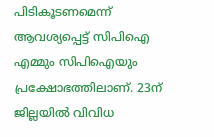പിടികൂടണമെന്ന് ആവശ്യപ്പെട്ട് സിപിഐ എമ്മും സിപിഐയും പ്രക്ഷോഭത്തിലാണ്. 23ന് ജില്ലയിൽ വിവിധ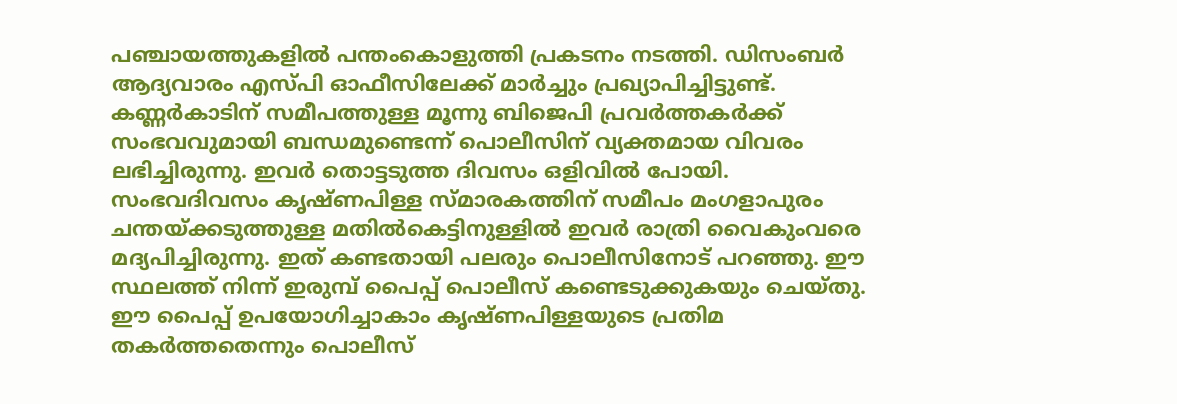പഞ്ചായത്തുകളിൽ പന്തംകൊളുത്തി പ്രകടനം നടത്തി. ഡിസംബർ ആദ്യവാരം എസ്പി ഓഫീസിലേക്ക് മാർച്ചും പ്രഖ്യാപിച്ചിട്ടുണ്ട്.
കണ്ണർകാടിന് സമീപത്തുള്ള മൂന്നു ബിജെപി പ്രവർത്തകർക്ക് സംഭവവുമായി ബന്ധമുണ്ടെന്ന് പൊലീസിന് വ്യക്തമായ വിവരം ലഭിച്ചിരുന്നു. ഇവർ തൊട്ടടുത്ത ദിവസം ഒളിവിൽ പോയി. സംഭവദിവസം കൃഷ്ണപിള്ള സ്മാരകത്തിന് സമീപം മംഗളാപുരം ചന്തയ്ക്കടുത്തുള്ള മതിൽകെട്ടിനുള്ളിൽ ഇവർ രാത്രി വൈകുംവരെ മദ്യപിച്ചിരുന്നു. ഇത് കണ്ടതായി പലരും പൊലീസിനോട് പറഞ്ഞു. ഈ സ്ഥലത്ത് നിന്ന് ഇരുമ്പ് പൈപ്പ് പൊലീസ് കണ്ടെടുക്കുകയും ചെയ്തു. ഈ പൈപ്പ് ഉപയോഗിച്ചാകാം കൃഷ്ണപിള്ളയുടെ പ്രതിമ തകർത്തതെന്നും പൊലീസ്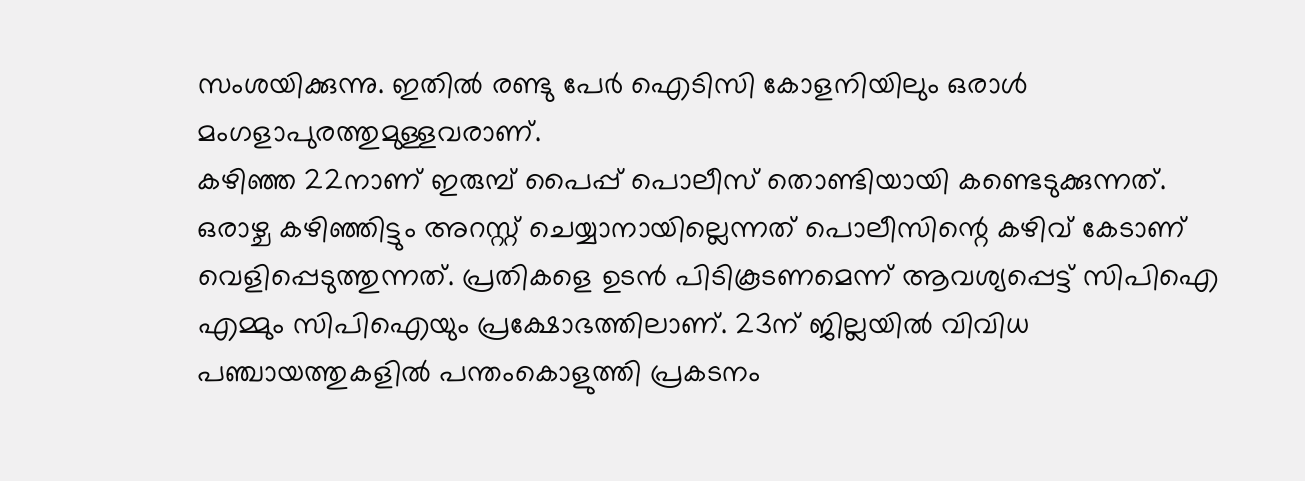സംശയിക്കുന്നു. ഇതിൽ രണ്ടു പേർ ഐടിസി കോളനിയിലും ഒരാൾ മംഗളാപുരത്തുമുള്ളവരാണ്.
കഴിഞ്ഞ 22നാണ് ഇരുമ്പ് പൈപ്പ് പൊലീസ് തൊണ്ടിയായി കണ്ടെടുക്കുന്നത്. ഒരാഴ്ച കഴിഞ്ഞിട്ടും അറസ്റ്റ് ചെയ്യാനായില്ലെന്നത് പൊലീസിന്റെ കഴിവ് കേടാണ് വെളിപ്പെടുത്തുന്നത്. പ്രതികളെ ഉടൻ പിടികൂടണമെന്ന് ആവശ്യപ്പെട്ട് സിപിഐ എമ്മും സിപിഐയും പ്രക്ഷോഭത്തിലാണ്. 23ന് ജില്ലയിൽ വിവിധ പഞ്ചായത്തുകളിൽ പന്തംകൊളുത്തി പ്രകടനം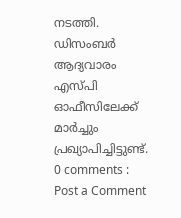നടത്തി. ഡിസംബർ ആദ്യവാരം എസ്പി ഓഫീസിലേക്ക് മാർച്ചും പ്രഖ്യാപിച്ചിട്ടുണ്ട്.
0 comments :
Post a Comment